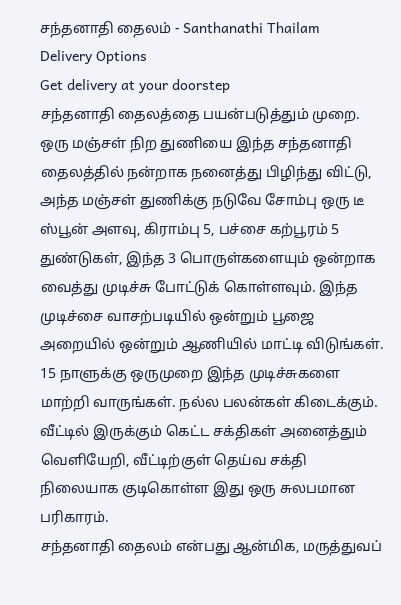சந்தனாதி தைலம் - Santhanathi Thailam
Delivery Options
Get delivery at your doorstep
சந்தனாதி தைலத்தை பயன்படுத்தும் முறை.
ஒரு மஞ்சள் நிற துணியை இந்த சந்தனாதி தைலத்தில் நன்றாக நனைத்து பிழிந்து விட்டு, அந்த மஞ்சள் துணிக்கு நடுவே சோம்பு ஒரு டீ ஸ்பூன் அளவு, கிராம்பு 5, பச்சை கற்பூரம் 5 துண்டுகள், இந்த 3 பொருள்களையும் ஒன்றாக வைத்து முடிச்சு போட்டுக் கொள்ளவும். இந்த முடிச்சை வாசற்படியில் ஒன்றும் பூஜை அறையில் ஒன்றும் ஆணியில் மாட்டி விடுங்கள்.
15 நாளுக்கு ஒருமுறை இந்த முடிச்சுகளை மாற்றி வாருங்கள். நல்ல பலன்கள் கிடைக்கும்.
வீட்டில் இருக்கும் கெட்ட சக்திகள் அனைத்தும் வெளியேறி, வீட்டிற்குள் தெய்வ சக்தி நிலையாக குடிகொள்ள இது ஒரு சுலபமான பரிகாரம்.
சந்தனாதி தைலம் என்பது ஆன்மிக, மருத்துவப்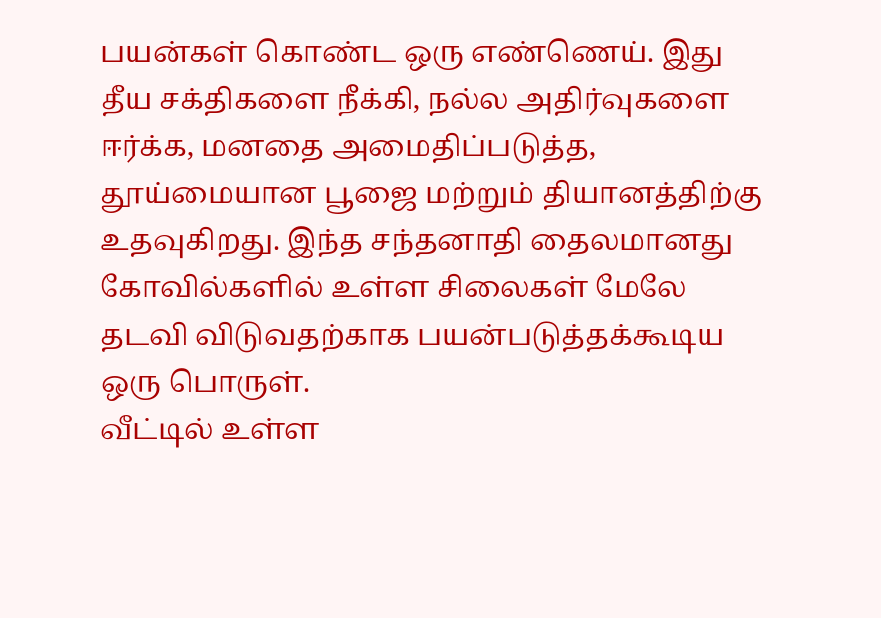பயன்கள் கொண்ட ஒரு எண்ணெய். இது தீய சக்திகளை நீக்கி, நல்ல அதிர்வுகளை ஈர்க்க, மனதை அமைதிப்படுத்த, தூய்மையான பூஜை மற்றும் தியானத்திற்கு உதவுகிறது. இந்த சந்தனாதி தைலமானது கோவில்களில் உள்ள சிலைகள் மேலே தடவி விடுவதற்காக பயன்படுத்தக்கூடிய ஒரு பொருள்.
வீட்டில் உள்ள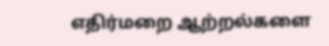எதிர்மறை ஆற்றல்களை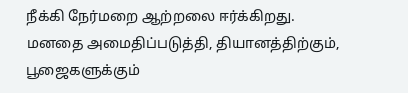நீக்கி நேர்மறை ஆற்றலை ஈர்க்கிறது.
மனதை அமைதிப்படுத்தி, தியானத்திற்கும், பூஜைகளுக்கும்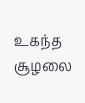உகந்த சூழலை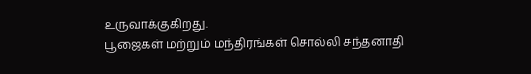உருவாக்குகிறது.
பூஜைகள் மற்றும் மந்திரங்கள் சொல்லி சந்தனாதி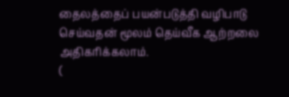தைலத்தைப் பயன்படுத்தி வழிபாடு செய்வதன் மூலம் தெய்வீக ஆற்றலை அதிகரிக்கலாம்.
(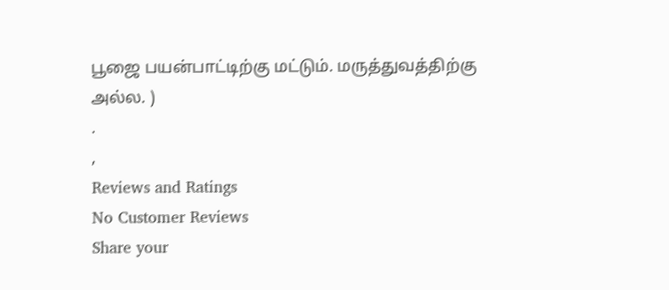பூஜை பயன்பாட்டிற்கு மட்டும். மருத்துவத்திற்கு அல்ல. )
.
,
Reviews and Ratings
No Customer Reviews
Share your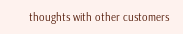thoughts with other customers